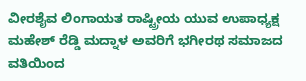ವೀರಶೈವ ಲಿಂಗಾಯತ ರಾಷ್ಟ್ರೀಯ ಯುವ ಉಪಾಧ್ಯಕ್ಷ ಮಹೇಶ್ ರೆಡ್ಡಿ ಮದ್ನಾಳ ಅವರಿಗೆ ಭಗೀರಥ ಸಮಾಜದ ವತಿಯಿಂದ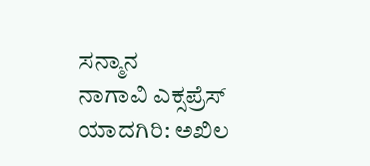ಸನ್ಮಾನ
ನಾಗಾವಿ ಎಕ್ಸಪ್ರೆಸ್
ಯಾದಗಿರಿ: ಅಖಿಲ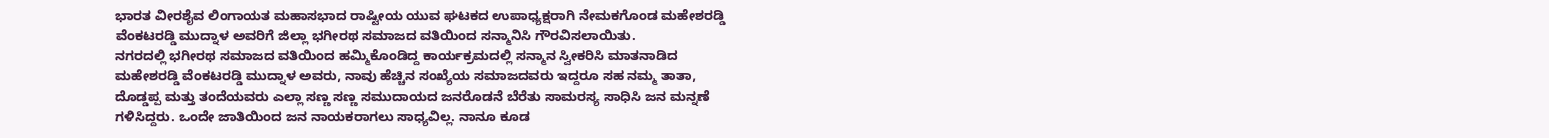ಭಾರತ ವೀರಶೈವ ಲಿಂಗಾಯತ ಮಹಾಸಭಾದ ರಾಷ್ಟೀಯ ಯುವ ಘಟಕದ ಉಪಾಧ್ಯಕ್ಷರಾಗಿ ನೇಮಕಗೊಂಡ ಮಹೇಶರಡ್ಡಿ ವೆಂಕಟರಡ್ಡಿ ಮುದ್ನಾಳ ಅವರಿಗೆ ಜಿಲ್ಲಾ ಭಗೀರಥ ಸಮಾಜದ ವತಿಯಿಂದ ಸನ್ಮಾನಿಸಿ ಗೌರವಿಸಲಾಯಿತು.
ನಗರದಲ್ಲಿ ಭಗೀರಥ ಸಮಾಜದ ವತಿಯಿಂದ ಹಮ್ಮಿಕೊಂಡಿದ್ದ ಕಾರ್ಯಕ್ರಮದಲ್ಲಿ ಸನ್ಮಾನ ಸ್ವೀಕರಿಸಿ ಮಾತನಾಡಿದ ಮಹೇಶರಡ್ಡಿ ವೆಂಕಟರಡ್ಡಿ ಮುದ್ನಾಳ ಅವರು, ನಾವು ಹೆಚ್ಚಿನ ಸಂಖ್ಯೆಯ ಸಮಾಜದವರು ಇದ್ದರೂ ಸಹ ನಮ್ಮ ತಾತಾ, ದೊಡ್ಡಪ್ಪ ಮತ್ತು ತಂದೆಯವರು ಎಲ್ಲಾ ಸಣ್ಣ ಸಣ್ಣ ಸಮುದಾಯದ ಜನರೊಡನೆ ಬೆರೆತು ಸಾಮರಸ್ಯ ಸಾಧಿಸಿ ಜನ ಮನ್ನಣೆ ಗಳಿಸಿದ್ದರು. ಒಂದೇ ಜಾತಿಯಿಂದ ಜನ ನಾಯಕರಾಗಲು ಸಾಧ್ಯವಿಲ್ಲ. ನಾನೂ ಕೂಡ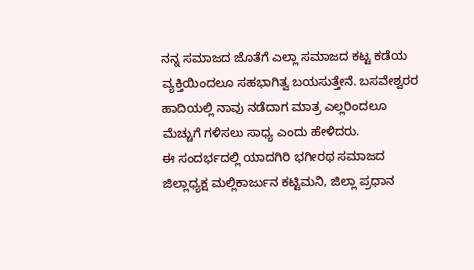ನನ್ನ ಸಮಾಜದ ಜೊತೆಗೆ ಎಲ್ಲಾ ಸಮಾಜದ ಕಟ್ಟ ಕಡೆಯ ವ್ಯಕ್ತಿಯಿಂದಲೂ ಸಹಭಾಗಿತ್ವ ಬಯಸುತ್ತೇನೆ. ಬಸವೇಶ್ವರರ ಹಾದಿಯಲ್ಲಿ ನಾವು ನಡೆದಾಗ ಮಾತ್ರ ಎಲ್ಲರಿಂದಲೂ ಮೆಚ್ಚುಗೆ ಗಳಿಸಲು ಸಾಧ್ಯ ಎಂದು ಹೇಳಿದರು.
ಈ ಸಂದರ್ಭದಲ್ಲಿ ಯಾದಗಿರಿ ಭಗೀರಥ ಸಮಾಜದ ಜಿಲ್ಲಾಧ್ಯಕ್ಷ ಮಲ್ಲಿಕಾರ್ಜುನ ಕಟ್ಟಿಮನಿ, ಜಿಲ್ಲಾ ಪ್ರಧಾನ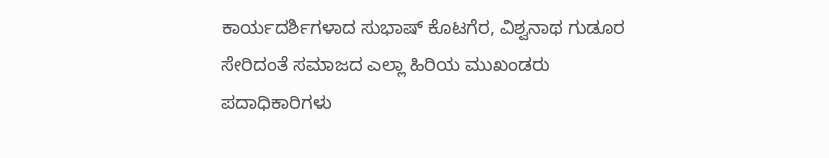ಕಾರ್ಯದರ್ಶಿಗಳಾದ ಸುಭಾಷ್ ಕೊಟಗೆರ, ವಿಶ್ವನಾಥ ಗುಡೂರ ಸೇರಿದಂತೆ ಸಮಾಜದ ಎಲ್ಲಾ ಹಿರಿಯ ಮುಖಂಡರು ಪದಾಧಿಕಾರಿಗಳು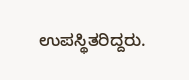ಉಪಸ್ಥಿತರಿದ್ದರು.